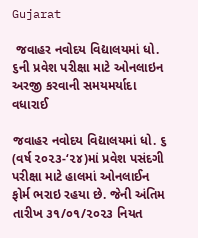Gujarat

 જવાહર નવોદય વિદ્યાલયમાં ધો. ૬ની પ્રવેશ પરીક્ષા માટે ઓનલાઇન અરજી કરવાની સમયમર્યાદા વધારાઈ

જવાહર નવોદય વિદ્યાલયમાં ધો. ૬ (વર્ષ ૨૦૨૩-‘૨૪)માં પ્રવેશ પસંદગી પરીક્ષા માટે હાલમાં ઓનલાઈન ફોર્મ ભરાઇ રહયા છે. જેની અંતિમ તારીખ ૩૧/૦૧/૨૦૨૩ નિયત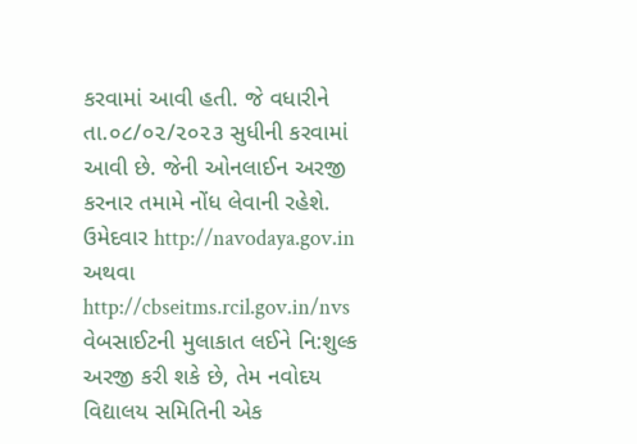કરવામાં આવી હતી. જે વધારીને તા.૦૮/૦૨/૨૦૨૩ સુધીની કરવામાં આવી છે. જેની ઓનલાઈન અરજી કરનાર તમામે નોંધ લેવાની રહેશે. ઉમેદવાર http://navodaya.gov.in અથવા http://cbseitms.rcil.gov.in/nvs વેબસાઈટની મુલાકાત લઈને નિ:શુલ્ક અરજી કરી શકે છે, તેમ નવોદય વિદ્યાલય સમિતિની એક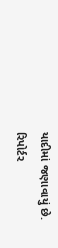યાદીમાં જણાવાયું છે.
રિપોર્ટર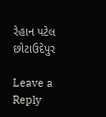રેહાન પટેલ છોટાઉદેપુર

Leave a Reply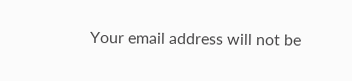Your email address will not be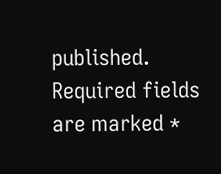published. Required fields are marked *